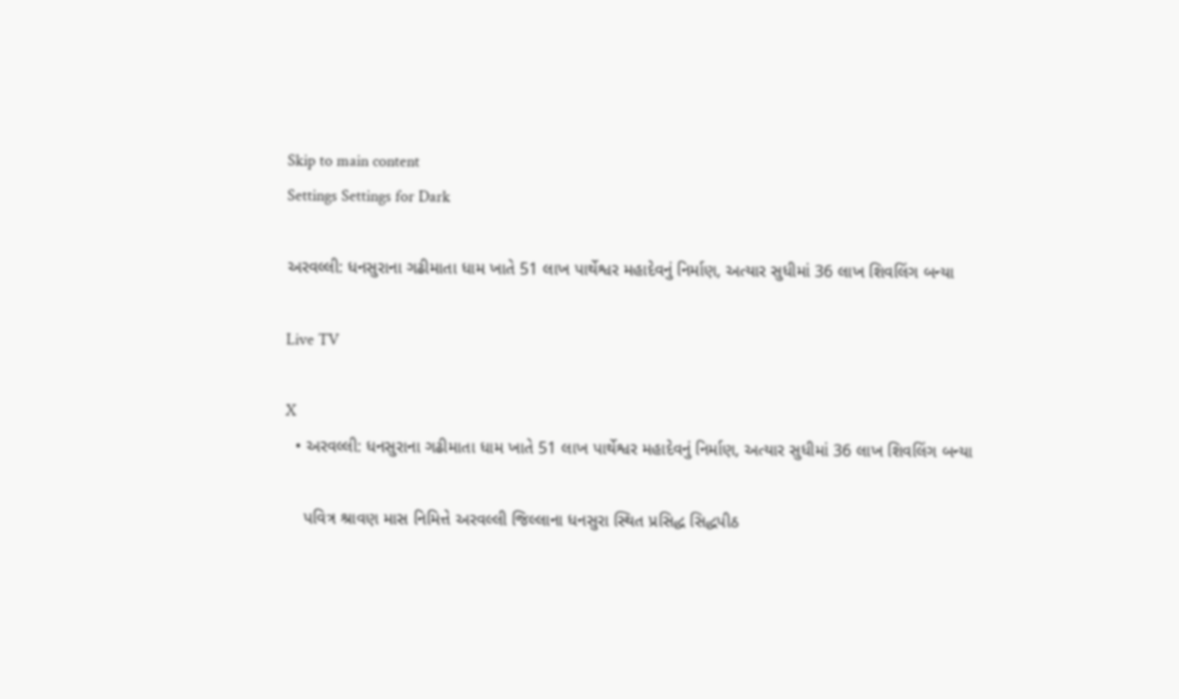Skip to main content
Settings Settings for Dark

અરવલ્લી: ધનસુરાના ગઢીમાતા ધામ ખાતે 51 લાખ પાર્થેશ્વર મહાદેવનું નિર્માણ, અત્યાર સુધીમાં 36 લાખ શિવલિંગ બન્યા

Live TV

X
  • અરવલ્લી: ધનસુરાના ગઢીમાતા ધામ ખાતે 51 લાખ પાર્થેશ્વર મહાદેવનું નિર્માણ, અત્યાર સુધીમાં 36 લાખ શિવલિંગ બન્યા

    પવિત્ર શ્રાવણ માસ નિમિત્તે અરવલ્લી જિલ્લાના ધનસુરા સ્થિત પ્રસિદ્ધ સિદ્ધપીઠ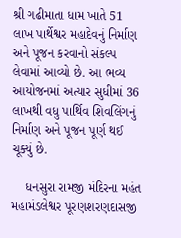શ્રી ગઢીમાતા ધામ ખાતે 51 લાખ પાર્થેશ્વર મહાદેવનું નિર્માણ અને પૂજન કરવાનો સંકલ્પ લેવામાં આવ્યો છે. આ ભવ્ય આયોજનમાં અત્યાર સુધીમાં 36 લાખથી વધુ પાર્થિવ શિવલિંગનું નિર્માણ અને પૂજન પૂર્ણ થઈ ચૂક્યું છે.

    ધનસુરા રામજી મંદિરના મહંત મહામંડલેશ્વર પૂરણશરણદાસજી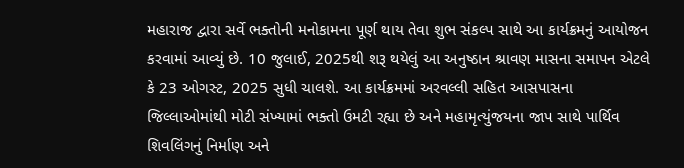મહારાજ દ્વારા સર્વે ભક્તોની મનોકામના પૂર્ણ થાય તેવા શુભ સંકલ્પ સાથે આ કાર્યક્રમનું આયોજન કરવામાં આવ્યું છે. 10 જુલાઈ, 2025થી શરૂ થયેલું આ અનુષ્ઠાન શ્રાવણ માસના સમાપન એટલે કે 23 ઓગસ્ટ, 2025 સુધી ચાલશે. આ કાર્યક્રમમાં અરવલ્લી સહિત આસપાસના જિલ્લાઓમાંથી મોટી સંખ્યામાં ભક્તો ઉમટી રહ્યા છે અને મહામૃત્યુંજયના જાપ સાથે પાર્થિવ શિવલિંગનું નિર્માણ અને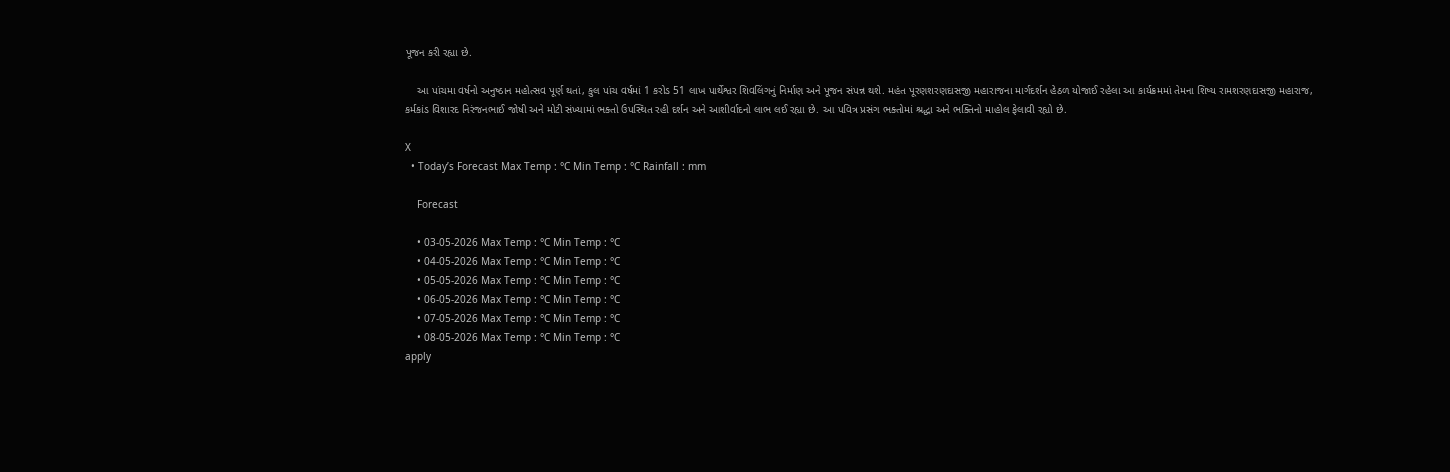પૂજન કરી રહ્યા છે.

    આ પાંચમા વર્ષનો અનુષ્ઠાન મહોત્સવ પૂર્ણ થતાં, કુલ પાંચ વર્ષમાં 1 કરોડ 51 લાખ પાર્થેશ્વર શિવલિંગનું નિર્માણ અને પૂજન સંપન્ન થશે. મહંત પૂરણશરણદાસજી મહારાજના માર્ગદર્શન હેઠળ યોજાઈ રહેલા આ કાર્યક્રમમાં તેમના શિષ્ય રામશરણદાસજી મહારાજ, કર્મકાંડ વિશારદ નિરંજનભાઈ જોષી અને મોટી સંખ્યામાં ભક્તો ઉપસ્થિત રહી દર્શન અને આશીર્વાદનો લાભ લઈ રહ્યા છે. આ પવિત્ર પ્રસંગ ભક્તોમાં શ્રદ્ધા અને ભક્તિનો માહોલ ફેલાવી રહ્યો છે.

X
  • Today’s Forecast Max Temp : °C Min Temp : °C Rainfall : mm

    Forecast

    • 03-05-2026 Max Temp : °C Min Temp : °C
    • 04-05-2026 Max Temp : °C Min Temp : °C
    • 05-05-2026 Max Temp : °C Min Temp : °C
    • 06-05-2026 Max Temp : °C Min Temp : °C
    • 07-05-2026 Max Temp : °C Min Temp : °C
    • 08-05-2026 Max Temp : °C Min Temp : °C
apply